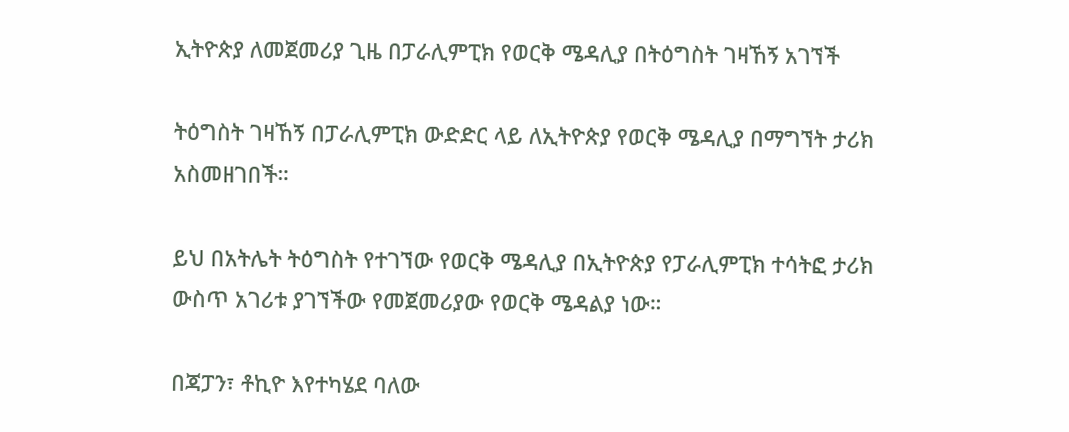ኢትዮጵያ ለመጀመሪያ ጊዜ በፓራሊምፒክ የወርቅ ሜዳሊያ በትዕግስት ገዛኸኝ አገኘች

ትዕግስት ገዛኸኝ በፓራሊምፒክ ውድድር ላይ ለኢትዮጵያ የወርቅ ሜዳሊያ በማግኘት ታሪክ አስመዘገበች።

ይህ በአትሌት ትዕግስት የተገኘው የወርቅ ሜዳሊያ በኢትዮጵያ የፓራሊምፒክ ተሳትፎ ታሪክ ውስጥ አገሪቱ ያገኘችው የመጀመሪያው የወርቅ ሜዳልያ ነው።

በጃፓን፣ ቶኪዮ እየተካሄደ ባለው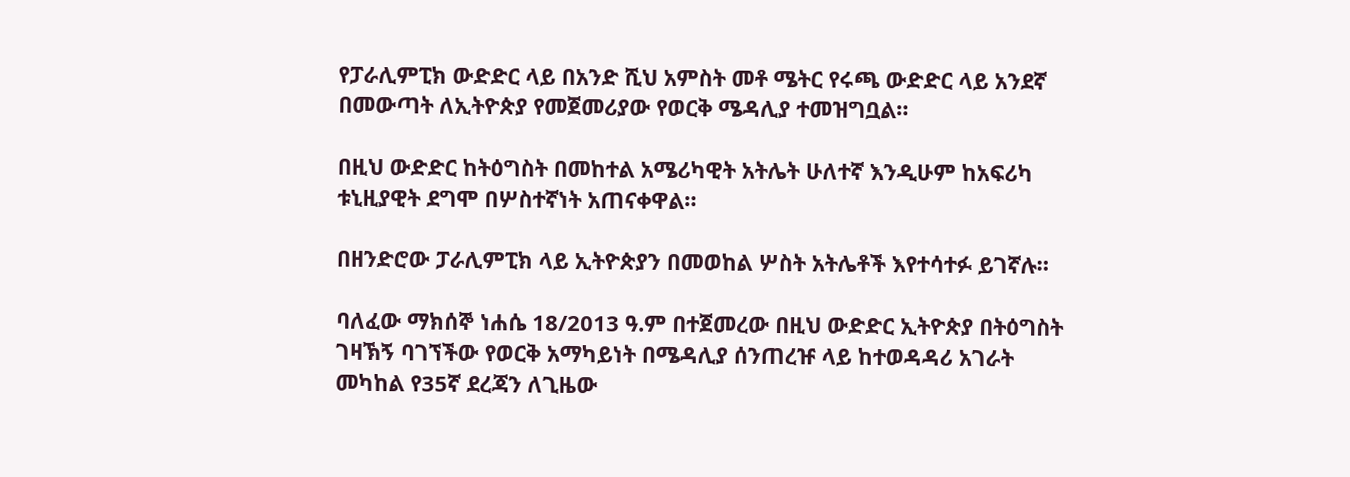የፓራሊምፒክ ውድድር ላይ በአንድ ሺህ አምስት መቶ ሜትር የሩጫ ውድድር ላይ አንደኛ በመውጣት ለኢትዮጵያ የመጀመሪያው የወርቅ ሜዳሊያ ተመዝግቧል።

በዚህ ውድድር ከትዕግስት በመከተል አሜሪካዊት አትሌት ሁለተኛ እንዲሁም ከአፍሪካ ቱኒዚያዊት ደግሞ በሦስተኛነት አጠናቀዋል።

በዘንድሮው ፓራሊምፒክ ላይ ኢትዮጵያን በመወከል ሦስት አትሌቶች እየተሳተፉ ይገኛሉ።

ባለፈው ማክሰኞ ነሐሴ 18/2013 ዓ.ም በተጀመረው በዚህ ውድድር ኢትዮጵያ በትዕግስት ገዛኽኝ ባገኘችው የወርቅ አማካይነት በሜዳሊያ ሰንጠረዡ ላይ ከተወዳዳሪ አገራት መካከል የ35ኛ ደረጃን ለጊዜው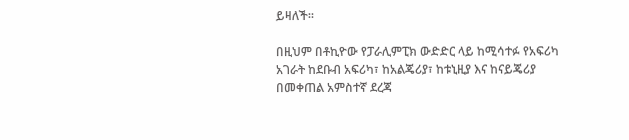ይዛለች።

በዚህም በቶኪዮው የፓራሊምፒክ ውድድር ላይ ከሚሳተፉ የአፍሪካ አገራት ከደቡብ አፍሪካ፣ ከአልጄሪያ፣ ከቱኒዚያ እና ከናይጄሪያ በመቀጠል አምስተኛ ደረጃ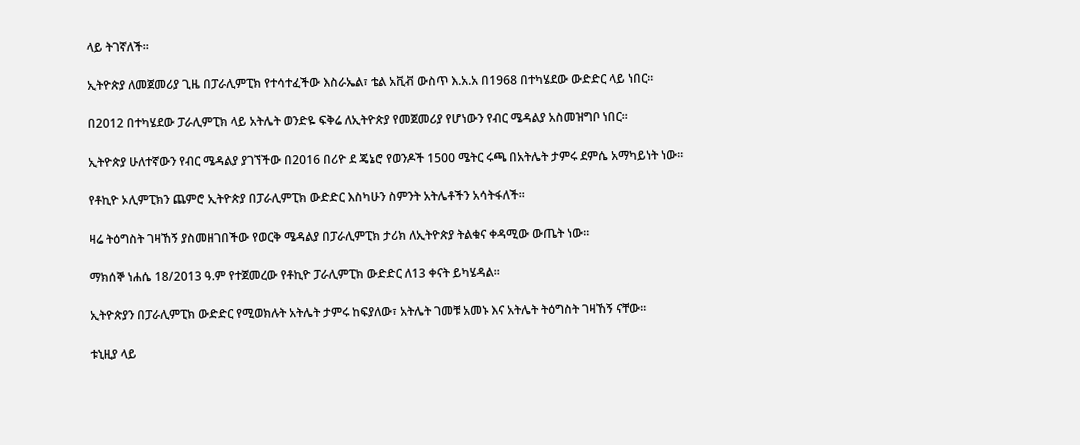ላይ ትገኛለች።

ኢትዮጵያ ለመጀመሪያ ጊዜ በፓራሊምፒክ የተሳተፈችው እስራኤል፣ ቴል አቪቭ ውስጥ እ.አ.አ በ1968 በተካሄደው ውድድር ላይ ነበር።

በ2012 በተካሄደው ፓራሊምፒክ ላይ አትሌት ወንድዬ ፍቅሬ ለኢትዮጵያ የመጀመሪያ የሆነውን የብር ሜዳልያ አስመዝግቦ ነበር።

ኢትዮጵያ ሁለተኛውን የብር ሜዳልያ ያገኘችው በ2016 በሪዮ ደ ጄኔሮ የወንዶች 1500 ሜትር ሩጫ በአትሌት ታምሩ ደምሴ አማካይነት ነው።

የቶኪዮ ኦሊምፒክን ጨምሮ ኢትዮጵያ በፓራሊምፒክ ውድድር እስካሁን ስምንት አትሌቶችን አሳትፋለች።

ዛሬ ትዕግስት ገዛኸኝ ያስመዘገበችው የወርቅ ሜዳልያ በፓራሊምፒክ ታሪክ ለኢትዮጵያ ትልቁና ቀዳሚው ውጤት ነው።

ማክሰኞ ነሐሴ 18/2013 ዓ.ም የተጀመረው የቶኪዮ ፓራሊምፒክ ውድድር ለ13 ቀናት ይካሄዳል።

ኢትዮጵያን በፓራሊምፒክ ውድድር የሚወክሉት አትሌት ታምሩ ከፍያለው፣ አትሌት ገመቹ አመኑ እና አትሌት ትዕግስት ገዛኸኝ ናቸው።

ቱኒዚያ ላይ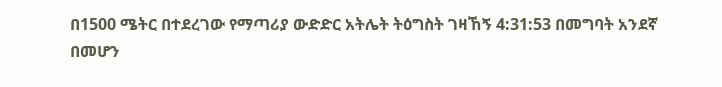በ1500 ሜትር በተደረገው የማጣሪያ ውድድር አትሌት ትዕግስት ገዛኸኝ 4:31:53 በመግባት አንደኛ በመሆን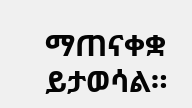ማጠናቀቋ ይታወሳል።